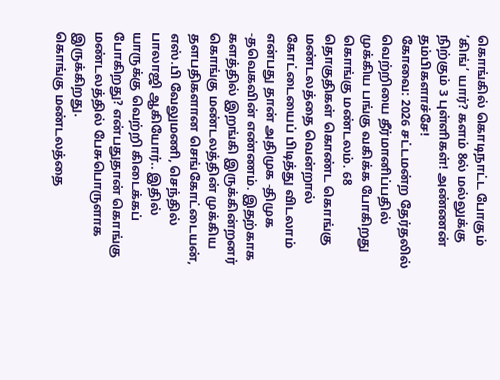கொங்கில் கொடிநாட்ட போகும் ’கிங்’ யார்? களம் 8ல் மல்லுக்கு நிற்கும் 3 புள்ளிகள்! அண்ணன் தம்பிகளாச்சே!
கோவை: 2026 சட்டமன்ற தேர்தலில் வெற்றியை தீர்மானிப்பதில் முக்கிய பங்கு வகிக்க போகிறது கொங்கு மண்டலம். 68 தொகுதிகள் கொண்ட கொங்கு மண்டலத்தை வென்றால் கோட்டையைப் பிடித்து விடலாம் என்பது தான் அதிமுக -திமுக -தவெகவின் எண்ணம். இதற்காக களத்தில் இறங்கி இருக்கின்றனர் கொங்கு மண்டலத்தின் முக்கிய தளபதிகளான செங்கோட்டையன், எஸ்.பி வேலுமணி, செந்தில் பாலாஜி ஆகியோர்.. இதில் யாருக்கு வெற்றி கிடைக்கப் போகிறது? என்பதுதான் கொங்கு மண்டலத்தில் பேசுபொருளாக இருக்கிறது.
கொங்கு மண்டலத்தை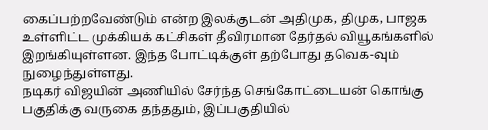கைப்பற்றவேண்டும் என்ற இலக்குடன் அதிமுக, திமுக, பாஜக உள்ளிட்ட முக்கியக் கட்சிகள் தீவிரமான தேர்தல் வியூகங்களில் இறங்கியுள்ளன. இந்த போட்டிக்குள் தற்போது தவெக-வும் நுழைந்துள்ளது.
நடிகர் விஜயின் அணியில் சேர்ந்த செங்கோட்டையன் கொங்கு பகுதிக்கு வருகை தந்ததும், இப்பகுதியில்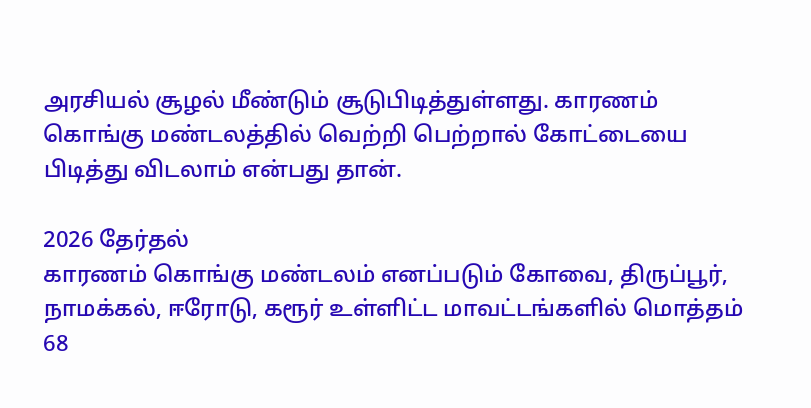அரசியல் சூழல் மீண்டும் சூடுபிடித்துள்ளது. காரணம் கொங்கு மண்டலத்தில் வெற்றி பெற்றால் கோட்டையை பிடித்து விடலாம் என்பது தான்.

2026 தேர்தல்
காரணம் கொங்கு மண்டலம் எனப்படும் கோவை, திருப்பூர், நாமக்கல், ஈரோடு, கரூர் உள்ளிட்ட மாவட்டங்களில் மொத்தம் 68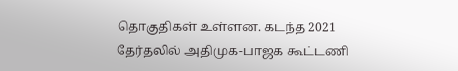தொகுதிகள் உள்ளன. கடந்த 2021 தேர்தலில் அதிமுக-பாஜக கூட்டணி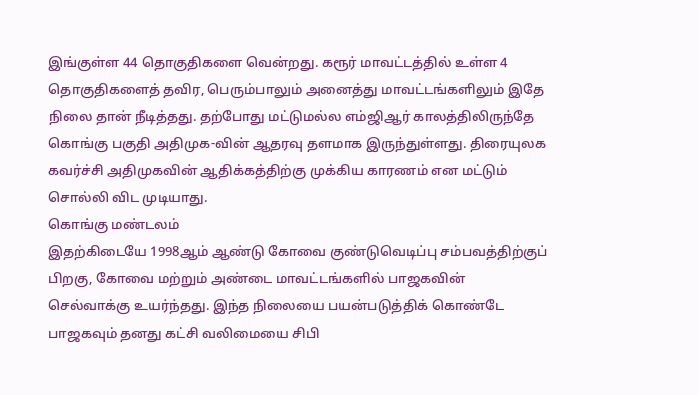இங்குள்ள 44 தொகுதிகளை வென்றது. கரூர் மாவட்டத்தில் உள்ள 4 தொகுதிகளைத் தவிர, பெரும்பாலும் அனைத்து மாவட்டங்களிலும் இதே நிலை தான் நீடித்தது. தற்போது மட்டுமல்ல எம்ஜிஆர் காலத்திலிருந்தே கொங்கு பகுதி அதிமுக-வின் ஆதரவு தளமாக இருந்துள்ளது. திரையுலக கவர்ச்சி அதிமுகவின் ஆதிக்கத்திற்கு முக்கிய காரணம் என மட்டும் சொல்லி விட முடியாது.
கொங்கு மண்டலம்
இதற்கிடையே 1998ஆம் ஆண்டு கோவை குண்டுவெடிப்பு சம்பவத்திற்குப் பிறகு, கோவை மற்றும் அண்டை மாவட்டங்களில் பாஜகவின் செல்வாக்கு உயர்ந்தது. இந்த நிலையை பயன்படுத்திக் கொண்டே பாஜகவும் தனது கட்சி வலிமையை சிபி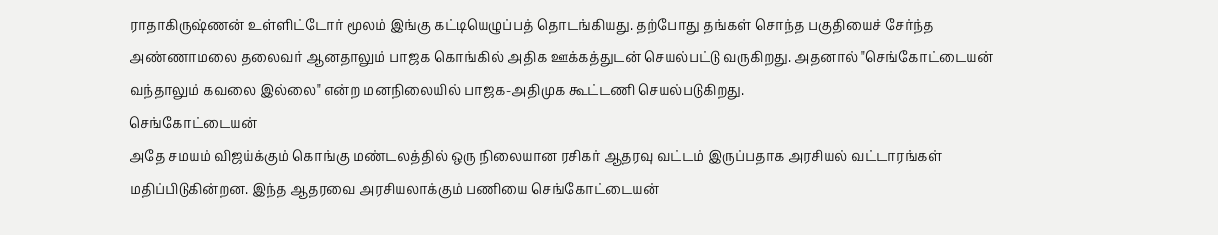ராதாகிருஷ்ணன் உள்ளிட்டோர் மூலம் இங்கு கட்டியெழுப்பத் தொடங்கியது. தற்போது தங்கள் சொந்த பகுதியைச் சேர்ந்த அண்ணாமலை தலைவர் ஆனதாலும் பாஜக கொங்கில் அதிக ஊக்கத்துடன் செயல்பட்டு வருகிறது. அதனால் "செங்கோட்டையன் வந்தாலும் கவலை இல்லை" என்ற மனநிலையில் பாஜக-அதிமுக கூட்டணி செயல்படுகிறது.
செங்கோட்டையன்
அதே சமயம் விஜய்க்கும் கொங்கு மண்டலத்தில் ஒரு நிலையான ரசிகர் ஆதரவு வட்டம் இருப்பதாக அரசியல் வட்டாரங்கள் மதிப்பிடுகின்றன. இந்த ஆதரவை அரசியலாக்கும் பணியை செங்கோட்டையன்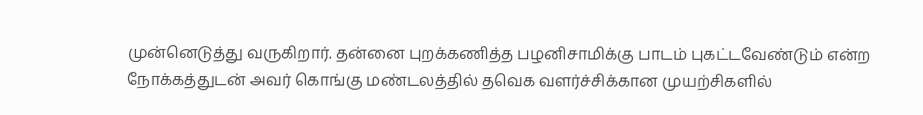முன்னெடுத்து வருகிறார். தன்னை புறக்கணித்த பழனிசாமிக்கு பாடம் புகட்டவேண்டும் என்ற நோக்கத்துடன் அவர் கொங்கு மண்டலத்தில் தவெக வளர்ச்சிக்கான முயற்சிகளில்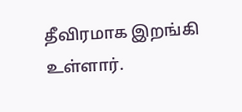தீவிரமாக இறங்கி உள்ளார்.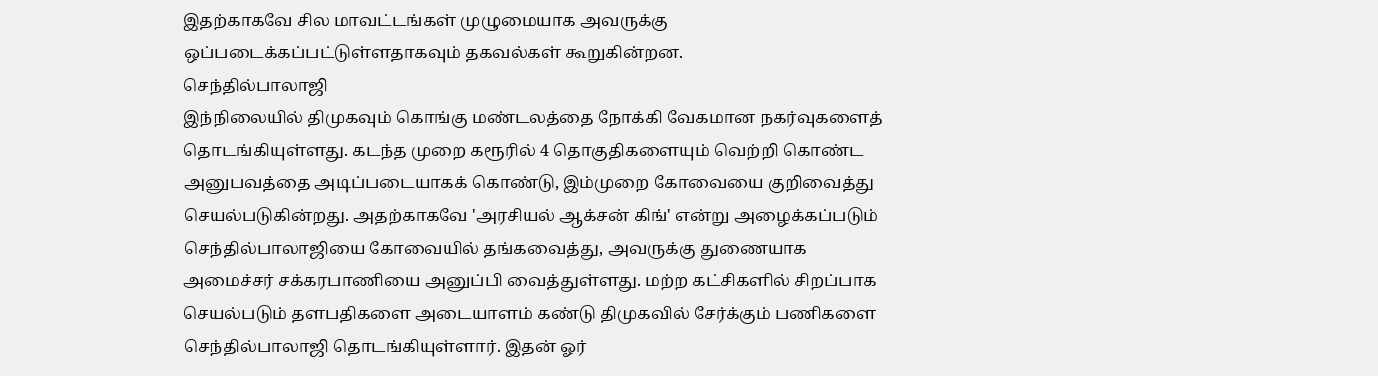இதற்காகவே சில மாவட்டங்கள் முழுமையாக அவருக்கு ஒப்படைக்கப்பட்டுள்ளதாகவும் தகவல்கள் கூறுகின்றன.
செந்தில்பாலாஜி
இந்நிலையில் திமுகவும் கொங்கு மண்டலத்தை நோக்கி வேகமான நகர்வுகளைத் தொடங்கியுள்ளது. கடந்த முறை கரூரில் 4 தொகுதிகளையும் வெற்றி கொண்ட அனுபவத்தை அடிப்படையாகக் கொண்டு, இம்முறை கோவையை குறிவைத்து செயல்படுகின்றது. அதற்காகவே 'அரசியல் ஆக்சன் கிங்' என்று அழைக்கப்படும் செந்தில்பாலாஜியை கோவையில் தங்கவைத்து, அவருக்கு துணையாக அமைச்சர் சக்கரபாணியை அனுப்பி வைத்துள்ளது. மற்ற கட்சிகளில் சிறப்பாக செயல்படும் தளபதிகளை அடையாளம் கண்டு திமுகவில் சேர்க்கும் பணிகளை செந்தில்பாலாஜி தொடங்கியுள்ளார். இதன் ஓர்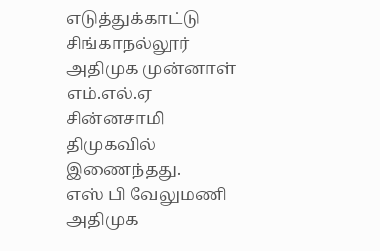எடுத்துக்காட்டு சிங்காநல்லூர் அதிமுக முன்னாள் எம்.எல்.ஏ சின்னசாமி திமுகவில் இணைந்தது.
எஸ் பி வேலுமணி
அதிமுக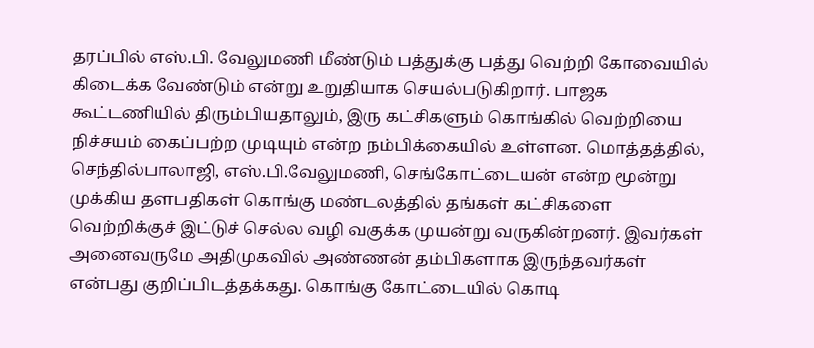தரப்பில் எஸ்.பி. வேலுமணி மீண்டும் பத்துக்கு பத்து வெற்றி கோவையில் கிடைக்க வேண்டும் என்று உறுதியாக செயல்படுகிறார். பாஜக கூட்டணியில் திரும்பியதாலும், இரு கட்சிகளும் கொங்கில் வெற்றியை நிச்சயம் கைப்பற்ற முடியும் என்ற நம்பிக்கையில் உள்ளன. மொத்தத்தில், செந்தில்பாலாஜி, எஸ்.பி.வேலுமணி, செங்கோட்டையன் என்ற மூன்று முக்கிய தளபதிகள் கொங்கு மண்டலத்தில் தங்கள் கட்சிகளை வெற்றிக்குச் இட்டுச் செல்ல வழி வகுக்க முயன்று வருகின்றனர். இவர்கள் அனைவருமே அதிமுகவில் அண்ணன் தம்பிகளாக இருந்தவர்கள் என்பது குறிப்பிடத்தக்கது. கொங்கு கோட்டையில் கொடி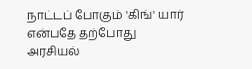நாட்டப் போகும் 'கிங்' யார் என்பதே தற்போது அரசியல்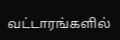வட்டாரங்களில்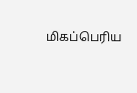மிகப்பெரிய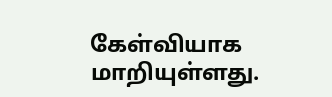கேள்வியாக மாறியுள்ளது.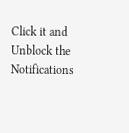Click it and Unblock the Notifications